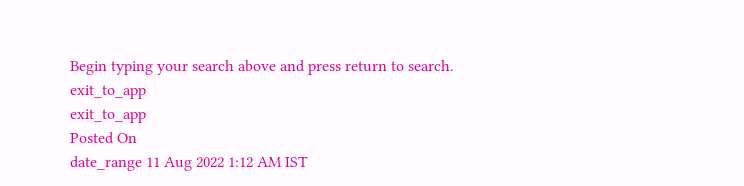Begin typing your search above and press return to search.
exit_to_app
exit_to_app
Posted On
date_range 11 Aug 2022 1:12 AM IST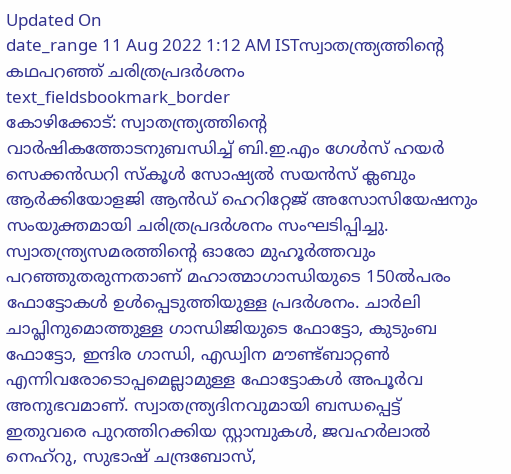Updated On
date_range 11 Aug 2022 1:12 AM ISTസ്വാതന്ത്ര്യത്തിന്റെ കഥപറഞ്ഞ് ചരിത്രപ്രദർശനം
text_fieldsbookmark_border
കോഴിക്കോട്: സ്വാതന്ത്ര്യത്തിന്റെ വാർഷികത്തോടനുബന്ധിച്ച് ബി.ഇ.എം ഗേൾസ് ഹയർ സെക്കൻഡറി സ്കൂൾ സോഷ്യൽ സയൻസ് ക്ലബും ആർക്കിയോളജി ആൻഡ് ഹെറിറ്റേജ് അസോസിയേഷനും സംയുക്തമായി ചരിത്രപ്രദർശനം സംഘടിപ്പിച്ചു. സ്വാതന്ത്ര്യസമരത്തിന്റെ ഓരോ മുഹൂർത്തവും പറഞ്ഞുതരുന്നതാണ് മഹാത്മാഗാന്ധിയുടെ 150ൽപരം ഫോട്ടോകൾ ഉൾപ്പെടുത്തിയുള്ള പ്രദർശനം. ചാർലി ചാപ്ലിനുമൊത്തുള്ള ഗാന്ധിജിയുടെ ഫോട്ടോ, കുടുംബ ഫോട്ടോ, ഇന്ദിര ഗാന്ധി, എഡ്വിന മൗണ്ട്ബാറ്റൺ എന്നിവരോടൊപ്പമെല്ലാമുള്ള ഫോട്ടോകൾ അപൂർവ അനുഭവമാണ്. സ്വാതന്ത്ര്യദിനവുമായി ബന്ധപ്പെട്ട് ഇതുവരെ പുറത്തിറക്കിയ സ്റ്റാമ്പുകൾ, ജവഹർലാൽ നെഹ്റു, സുഭാഷ് ചന്ദ്രബോസ്,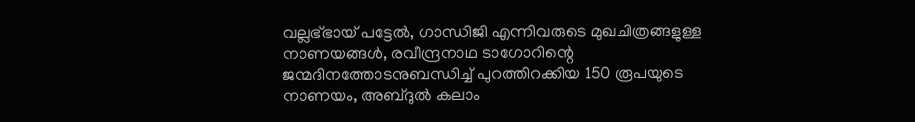വല്ലഭ്ഭായ് പട്ടേൽ, ഗാന്ധിജി എന്നിവരുടെ മുഖചിത്രങ്ങളുള്ള നാണയങ്ങൾ, രവീന്ദ്രനാഥ ടാഗോറിന്റെ ജന്മദിനത്തോടനുബന്ധിച്ച് പുറത്തിറക്കിയ 150 രൂപയുടെ നാണയം, അബ്ദുൽ കലാം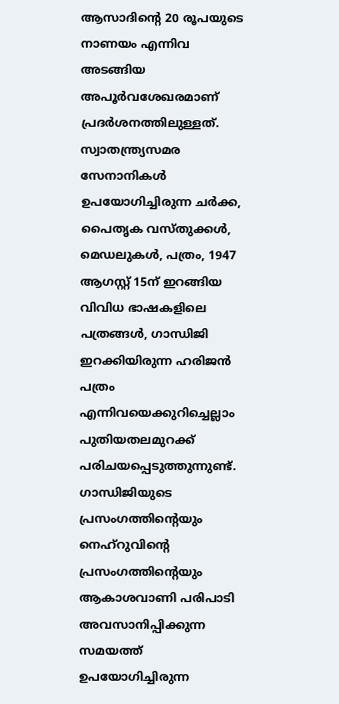ആസാദിന്റെ 20 രൂപയുടെ നാണയം എന്നിവ അടങ്ങിയ അപൂർവശേഖരമാണ് പ്രദർശനത്തിലുള്ളത്. സ്വാതന്ത്ര്യസമര സേനാനികൾ ഉപയോഗിച്ചിരുന്ന ചർക്ക, പൈതൃക വസ്തുക്കൾ, മെഡലുകൾ, പത്രം, 1947 ആഗസ്റ്റ് 15ന് ഇറങ്ങിയ വിവിധ ഭാഷകളിലെ പത്രങ്ങൾ, ഗാന്ധിജി ഇറക്കിയിരുന്ന ഹരിജൻ പത്രം എന്നിവയെക്കുറിച്ചെല്ലാം പുതിയതലമുറക്ക് പരിചയപ്പെടുത്തുന്നുണ്ട്. ഗാന്ധിജിയുടെ പ്രസംഗത്തിന്റെയും നെഹ്റുവിന്റെ പ്രസംഗത്തിന്റെയും ആകാശവാണി പരിപാടി അവസാനിപ്പിക്കുന്ന സമയത്ത് ഉപയോഗിച്ചിരുന്ന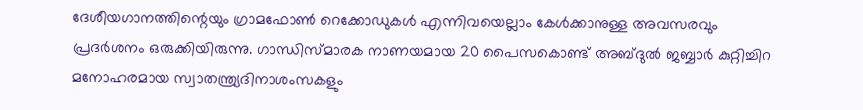ദേശീയഗാനത്തിന്റെയും ഗ്രാമഫോൺ റെക്കോഡുകൾ എന്നിവയെല്ലാം കേൾക്കാനുള്ള അവസരവും പ്രദർശനം ഒരുക്കിയിരുന്നു. ഗാന്ധിസ്മാരക നാണയമായ 20 പൈസകൊണ്ട് അബ്ദുൽ ജബ്ബാർ കുറ്റിച്ചിറ മനോഹരമായ സ്വാതന്ത്ര്യദിനാശംസകളും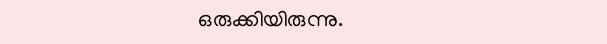ഒരുക്കിയിരുന്നു.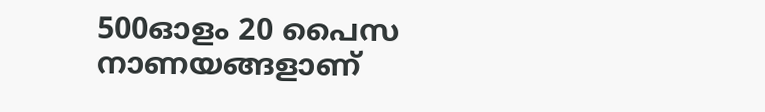500ഓളം 20 പൈസ നാണയങ്ങളാണ്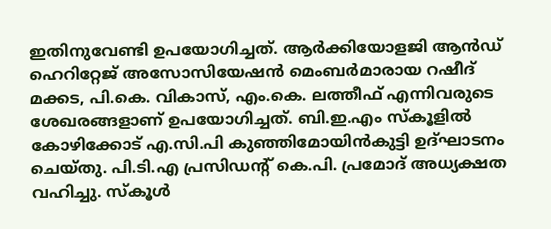ഇതിനുവേണ്ടി ഉപയോഗിച്ചത്. ആർക്കിയോളജി ആൻഡ് ഹെറിറ്റേജ് അസോസിയേഷൻ മെംബർമാരായ റഷീദ് മക്കട, പി.കെ. വികാസ്, എം.കെ. ലത്തീഫ് എന്നിവരുടെ ശേഖരങ്ങളാണ് ഉപയോഗിച്ചത്. ബി.ഇ.എം സ്കൂളിൽ കോഴിക്കോട് എ.സി.പി കുഞ്ഞിമോയിൻകുട്ടി ഉദ്ഘാടനം ചെയ്തു. പി.ടി.എ പ്രസിഡന്റ് കെ.പി. പ്രമോദ് അധ്യക്ഷത വഹിച്ചു. സ്കൂൾ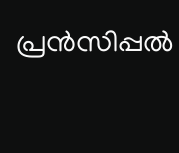പ്രൻസിപ്പൽ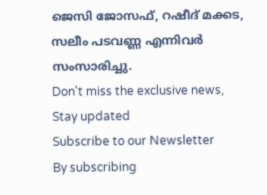ജെസി ജോസഫ്, റഷീദ് മക്കട, സലീം പടവണ്ണ എന്നിവർ സംസാരിച്ചു.
Don't miss the exclusive news, Stay updated
Subscribe to our Newsletter
By subscribing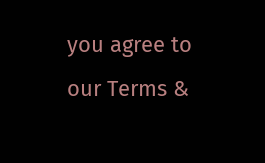you agree to our Terms &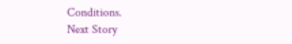Conditions.
Next Story